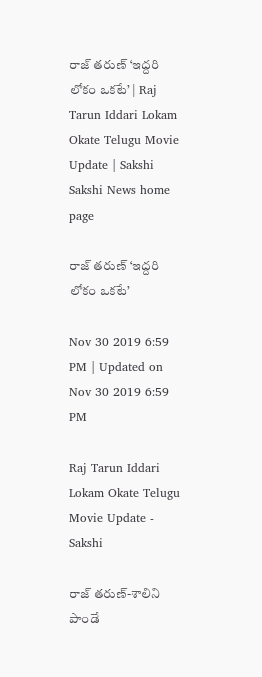రాజ్‌ తరుణ్‌ ‘ఇద్దరి లోకం ఒకటే’ | Raj Tarun Iddari Lokam Okate Telugu Movie Update | Sakshi
Sakshi News home page

రాజ్‌ తరుణ్‌ ‘ఇద్దరి లోకం ఒకటే’

Nov 30 2019 6:59 PM | Updated on Nov 30 2019 6:59 PM

Raj Tarun Iddari Lokam Okate Telugu Movie Update - Sakshi

రాజ్ తరుణ్-శాలిని పాండే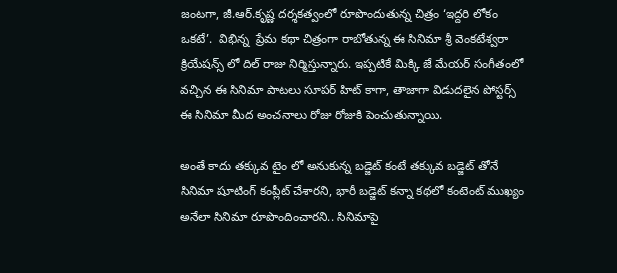జంటగా, జీ.ఆర్.కృష్ణ దర్శకత్వంలో రూపొందుతున్న చిత్రం ‘ఇద్దరి లోకం ఒకటే’.  విభిన్న  ప్రేమ కథా చిత్రంగా రాబోతున్న ఈ సినిమా శ్రీ వెంకటేశ్వరా క్రియేషన్స్ లో దిల్ రాజు నిర్మిస్తున్నారు. ఇప్పటికే మిక్కి జే మేయర్ సంగీతంలో వచ్చిన ఈ సినిమా పాటలు సూపర్ హిట్ కాగా, తాజాగా విడుదలైన పోస్టర్స్  ఈ సినిమా మీద అంచనాలు రోజు రోజుకి పెంచుతున్నాయి.

అంతే కాదు తక్కువ టైం లో అనుకున్న బడ్జెట్ కంటే తక్కువ బడ్జెట్ తోనే సినిమా షూటింగ్ కంప్లీట్ చేశారని, భారీ బడ్జెట్ కన్నా కథలో కంటెంట్ ముఖ్యం అనేలా సినిమా రూపొందించారని.. సినిమాపై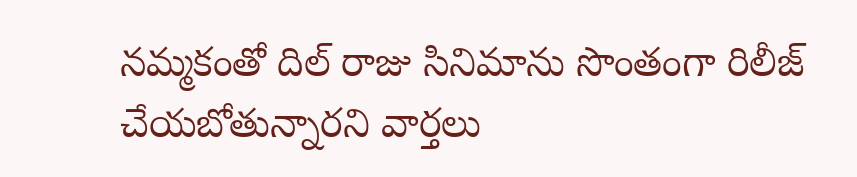నమ్మకంతో దిల్ రాజు సినిమాను సొంతంగా రిలీజ్ చేయబోతున్నారని వార్తలు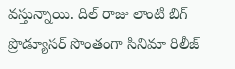వస్తున్నాయి. దిల్ రాజు లాంటి బిగ్ ప్రొడ్యూసర్ సొంతంగా సినిమా రిలీజ్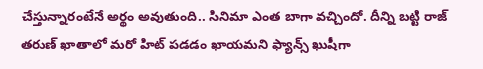చేస్తున్నారంటేనే అర్థం అవుతుంది.. సినిమా ఎంత బాగా వచ్చిందో. దీన్ని బట్టి రాజ్ తరుణ్ ఖాతాలో మరో హిట్ పడడం ఖాయమని ఫ్యాన్స్ ఖుషీగా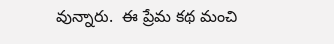వున్నారు.  ఈ ప్రేమ కథ మంచి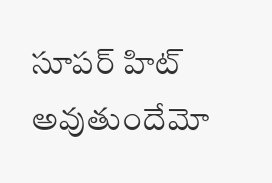సూపర్ హిట్ అవుతుందేమో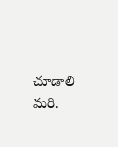చూడాలి మరి.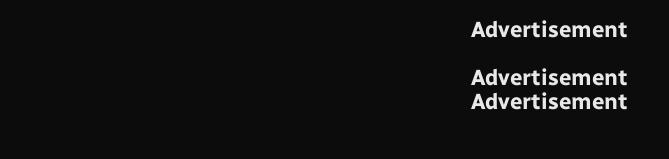Advertisement

Advertisement
Advertisement